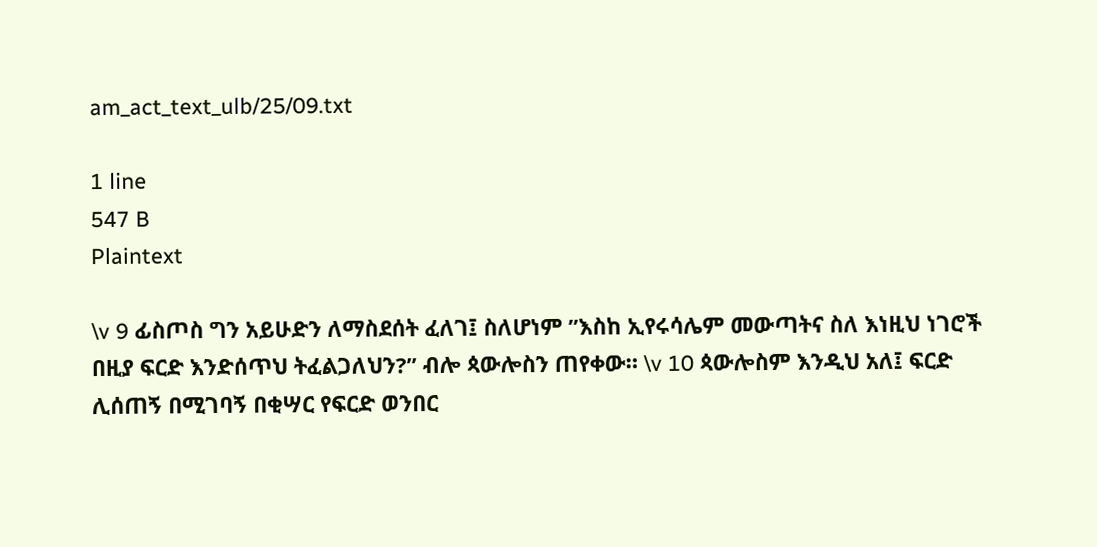am_act_text_ulb/25/09.txt

1 line
547 B
Plaintext

\v 9 ፊስጦስ ግን አይሁድን ለማስደሰት ፈለገ፤ ስለሆነም ”እስከ ኢየሩሳሌም መውጣትና ስለ እነዚህ ነገሮች በዚያ ፍርድ እንድሰጥህ ትፈልጋለህን?” ብሎ ጳውሎስን ጠየቀው። \v 10 ጳውሎስም እንዲህ አለ፤ ፍርድ ሊሰጠኝ በሚገባኝ በቂሣር የፍርድ ወንበር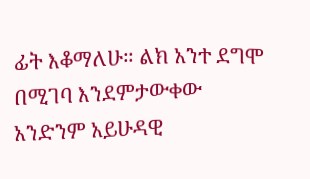ፊት እቆማለሁ። ልክ አንተ ደግሞ በሚገባ እንደምታውቀው አንድንም አይሁዳዊ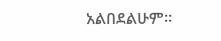አልበደልሁም።